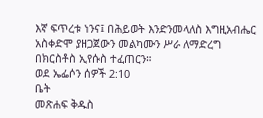እኛ ፍጥረቱ ነንና፤ በሕይወት እንድንመላለስ እግዚአብሔር አስቀድሞ ያዘጋጀውን መልካሙን ሥራ ለማድረግ በክርስቶስ ኢየሱስ ተፈጠርን።
ወደ ኤፌሶን ሰዎች 2:10
ቤት
መጽሐፍ ቅዱስ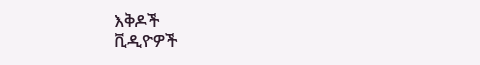እቅዶች
ቪዲዮዎች